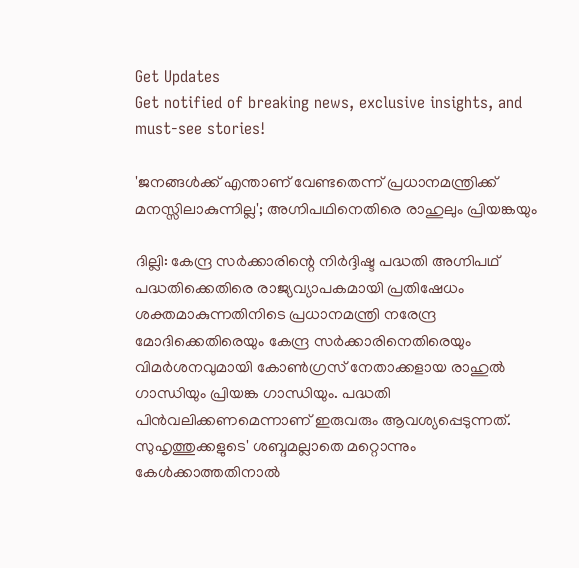Get Updates
Get notified of breaking news, exclusive insights, and must-see stories!

'ജനങ്ങൾക്ക് എന്താണ് വേണ്ടതെന്ന് പ്രധാനമന്ത്രിക്ക് മനസ്സിലാകുന്നില്ല'; അഗ്നിപഥിനെതിരെ രാഹുലും പ്രിയങ്കയും

ദില്ലി: കേന്ദ്ര സര്‍ക്കാരിന്റെ നിര്‍ദ്ദിഷ്ട പദ്ധതി അഗ്നിപഥ് പദ്ധതിക്കെതിരെ രാജ്യവ്യാപകമായി പ്രതിഷേധം ശക്തമാകുന്നതിനിടെ പ്രധാനമന്ത്രി നരേന്ദ്ര മോദിക്കെതിരെയും കേന്ദ്ര സര്‍ക്കാരിനെതിരെയും വിമര്‍ശനവുമായി കോണ്‍ഗ്രസ് നേതാക്കളായ രാഹുല്‍ ഗാന്ധിയും പ്രിയങ്ക ഗാന്ധിയും. പദ്ധതി പിന്‍വലിക്കണമെന്നാണ് ഇരുവരും ആവശ്യപ്പെടുന്നത്. സുഹൃത്തുക്കളുടെ' ശബ്ദമല്ലാതെ മറ്റൊന്നും കേള്‍ക്കാത്തതിനാല്‍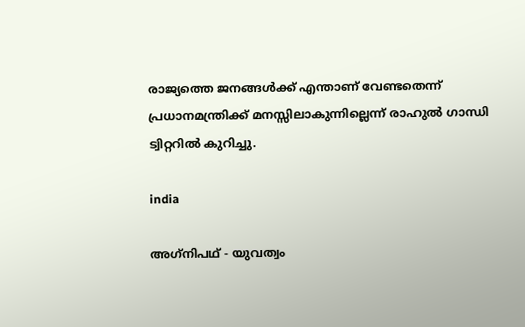രാജ്യത്തെ ജനങ്ങള്‍ക്ക് എന്താണ് വേണ്ടതെന്ന് പ്രധാനമന്ത്രിക്ക് മനസ്സിലാകുന്നില്ലെന്ന് രാഹുല്‍ ഗാന്ധി ട്വിറ്ററില്‍ കുറിച്ചു.

india

അഗ്‌നിപഥ് - യുവത്വം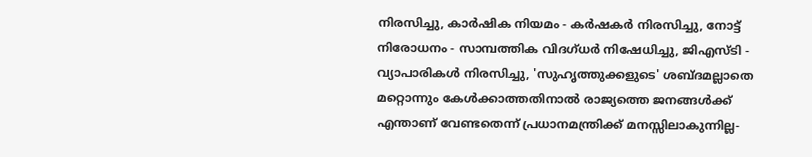നിരസിച്ചു, കാര്‍ഷിക നിയമം - കര്‍ഷകര്‍ നിരസിച്ചു, നോട്ട് നിരോധനം - സാമ്പത്തിക വിദഗ്ധര്‍ നിഷേധിച്ചു, ജിഎസ്ടി - വ്യാപാരികള്‍ നിരസിച്ചു, 'സുഹൃത്തുക്കളുടെ' ശബ്ദമല്ലാതെ മറ്റൊന്നും കേള്‍ക്കാത്തതിനാല്‍ രാജ്യത്തെ ജനങ്ങള്‍ക്ക് എന്താണ് വേണ്ടതെന്ന് പ്രധാനമന്ത്രിക്ക് മനസ്സിലാകുന്നില്ല-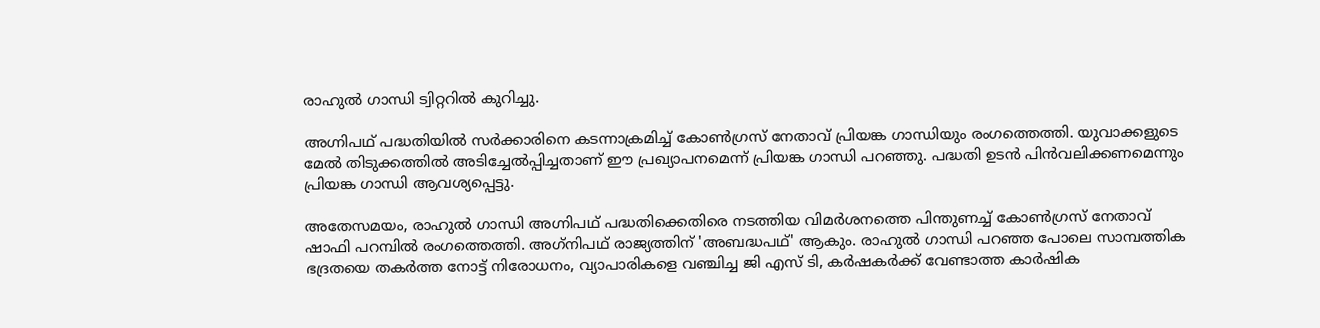രാഹുല്‍ ഗാന്ധി ട്വിറ്ററില്‍ കുറിച്ചു.

അഗ്നിപഥ് പദ്ധതിയില്‍ സര്‍ക്കാരിനെ കടന്നാക്രമിച്ച് കോണ്‍ഗ്രസ് നേതാവ് പ്രിയങ്ക ഗാന്ധിയും രംഗത്തെത്തി. യുവാക്കളുടെ മേല്‍ തിടുക്കത്തില്‍ അടിച്ചേല്‍പ്പിച്ചതാണ് ഈ പ്രഖ്യാപനമെന്ന് പ്രിയങ്ക ഗാന്ധി പറഞ്ഞു. പദ്ധതി ഉടന്‍ പിന്‍വലിക്കണമെന്നും പ്രിയങ്ക ഗാന്ധി ആവശ്യപ്പെട്ടു.

അതേസമയം, രാഹുല്‍ ഗാന്ധി അഗ്നിപഥ് പദ്ധതിക്കെതിരെ നടത്തിയ വിമര്‍ശനത്തെ പിന്തുണച്ച് കോണ്‍ഗ്രസ് നേതാവ് ഷാഫി പറമ്പില്‍ രംഗത്തെത്തി. അഗ്‌നിപഥ് രാജ്യത്തിന് 'അബദ്ധപഥ്' ആകും. രാഹുല്‍ ഗാന്ധി പറഞ്ഞ പോലെ സാമ്പത്തിക ഭദ്രതയെ തകര്‍ത്ത നോട്ട് നിരോധനം, വ്യാപാരികളെ വഞ്ചിച്ച ജി എസ് ടി, കര്‍ഷകര്‍ക്ക് വേണ്ടാത്ത കാര്‍ഷിക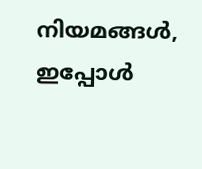നിയമങ്ങള്‍, ഇപ്പോള്‍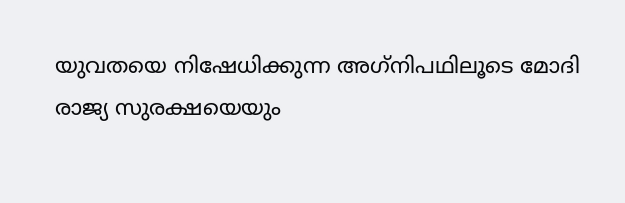യുവതയെ നിഷേധിക്കുന്ന അഗ്‌നിപഥിലൂടെ മോദി രാജ്യ സുരക്ഷയെയും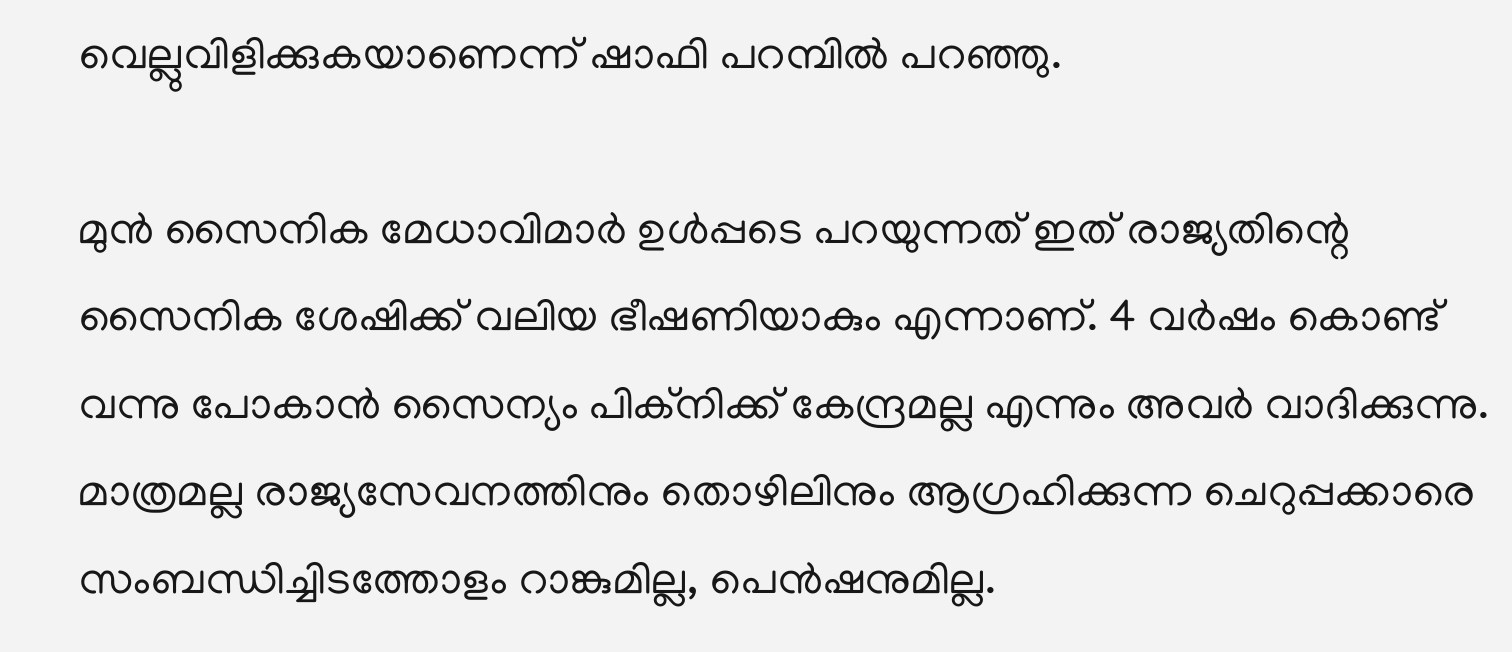വെല്ലുവിളിക്കുകയാണെന്ന് ഷാഫി പറമ്പില്‍ പറഞ്ഞു.

മുന്‍ സൈനിക മേധാവിമാര്‍ ഉള്‍പ്പടെ പറയുന്നത് ഇത് രാജ്യതിന്റെ സൈനിക ശേഷിക്ക് വലിയ ഭീഷണിയാകും എന്നാണ്. 4 വര്‍ഷം കൊണ്ട് വന്നു പോകാന്‍ സൈന്യം പിക്‌നിക്ക് കേന്ദ്രമല്ല എന്നും അവര്‍ വാദിക്കുന്നു. മാത്രമല്ല രാജ്യസേവനത്തിനും തൊഴിലിനും ആഗ്രഹിക്കുന്ന ചെറുപ്പക്കാരെ സംബന്ധിച്ചിടത്തോളം റാങ്കുമില്ല, പെന്‍ഷനുമില്ല.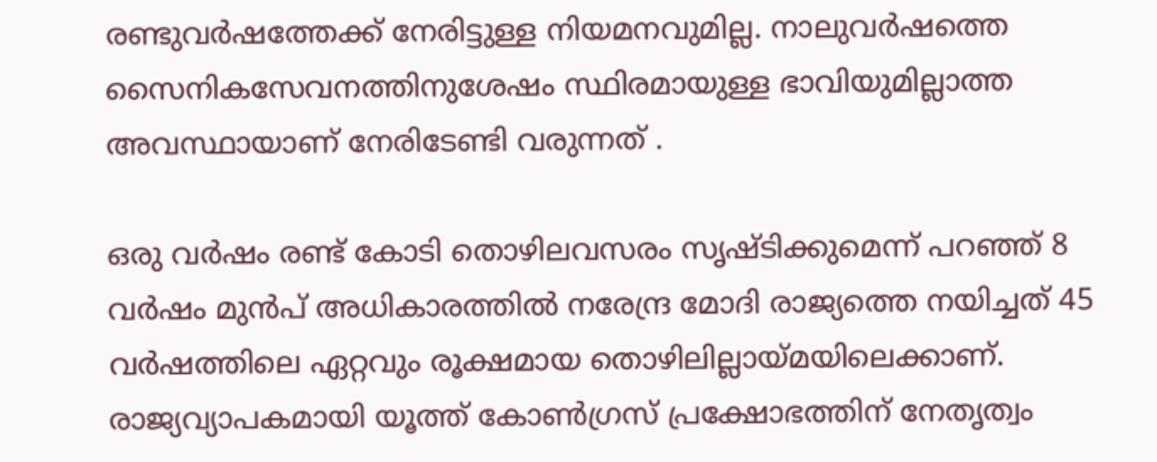രണ്ടുവര്‍ഷത്തേക്ക് നേരിട്ടുള്ള നിയമനവുമില്ല. നാലുവര്‍ഷത്തെ സൈനികസേവനത്തിനുശേഷം സ്ഥിരമായുള്ള ഭാവിയുമില്ലാത്ത അവസ്ഥായാണ് നേരിടേണ്ടി വരുന്നത് .

ഒരു വര്‍ഷം രണ്ട് കോടി തൊഴിലവസരം സൃഷ്ടിക്കുമെന്ന് പറഞ്ഞ് 8 വര്‍ഷം മുന്‍പ് അധികാരത്തില്‍ നരേന്ദ്ര മോദി രാജ്യത്തെ നയിച്ചത് 45 വര്‍ഷത്തിലെ ഏറ്റവും രൂക്ഷമായ തൊഴിലില്ലായ്മയിലെക്കാണ്. രാജ്യവ്യാപകമായി യൂത്ത് കോണ്‍ഗ്രസ് പ്രക്ഷോഭത്തിന് നേതൃത്വം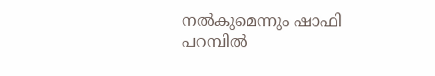നല്‍കുമെന്നും ഷാഫി പറമ്പില്‍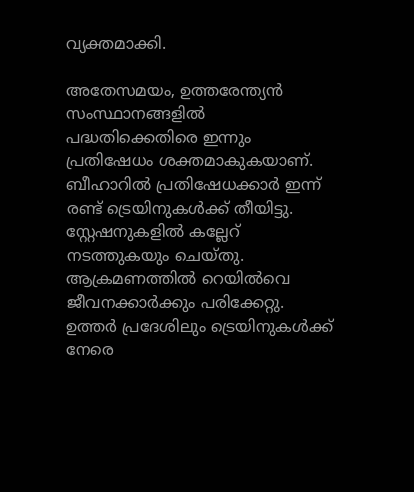വ്യക്തമാക്കി.

അതേസമയം, ഉത്തരേന്ത്യന്‍ സംസ്ഥാനങ്ങളില്‍ പദ്ധതിക്കെതിരെ ഇന്നും പ്രതിഷേധം ശക്തമാകുകയാണ്. ബീഹാറില്‍ പ്രതിഷേധക്കാര്‍ ഇന്ന് രണ്ട് ട്രെയിനുകള്‍ക്ക് തീയിട്ടു. സ്റ്റേഷനുകളില്‍ കല്ലേറ് നടത്തുകയും ചെയ്തു. ആക്രമണത്തില്‍ റെയില്‍വെ ജീവനക്കാര്‍ക്കും പരിക്കേറ്റു. ഉത്തര്‍ പ്രദേശിലും ട്രെയിനുകള്‍ക്ക് നേരെ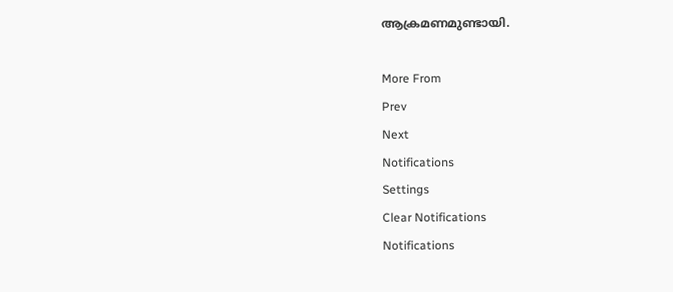ആക്രമണമുണ്ടായി.

More From
Prev
Next
Notifications
Settings
Clear Notifications
Notifications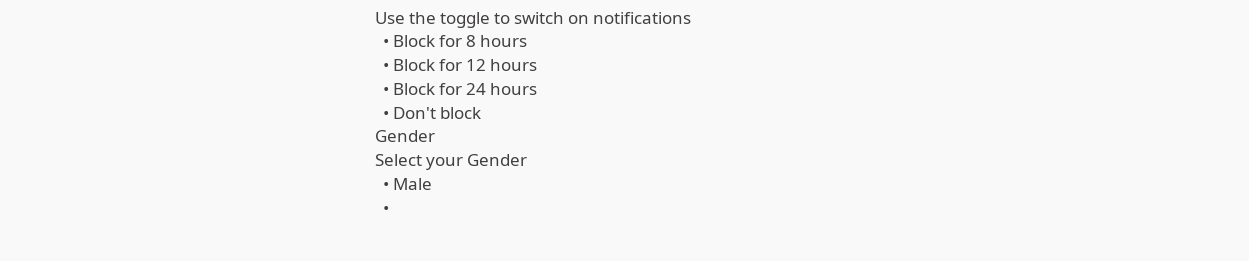Use the toggle to switch on notifications
  • Block for 8 hours
  • Block for 12 hours
  • Block for 24 hours
  • Don't block
Gender
Select your Gender
  • Male
  •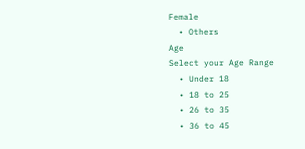Female
  • Others
Age
Select your Age Range
  • Under 18
  • 18 to 25
  • 26 to 35
  • 36 to 45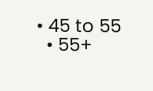• 45 to 55
  • 55+